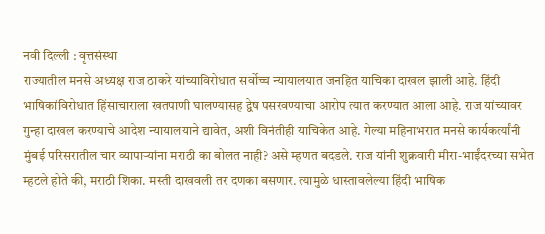नवी दिल्ली : वृत्तसंस्था
राज्यातील मनसे अध्यक्ष राज ठाकरे यांच्याविरोधात सर्वोच्च न्यायालयात जनहित याचिका दाखल झाली आहे. हिंदी भाषिकांविरोधात हिंसाचाराला खतपाणी घालण्यासह द्वेष पसरवण्याचा आरोप त्यात करण्यात आला आहे. राज यांच्यावर गुन्हा दाखल करण्याचे आदेश न्यायालयाने द्यावेत, अशी विनंतीही याचिकेत आहे. गेल्या महिनाभरात मनसे कार्यकर्त्यांनी मुंबई परिसरातील चार व्यापाऱ्यांना मराठी का बोलत नाही? असे म्हणत बदडले. राज यांनी शुक्रवारी मीरा-भाईंदरच्या सभेत म्हटले होते की, मराठी शिका. मस्ती दाखवली तर दणका बसणार. त्यामुळे धास्तावलेल्या हिंदी भाषिक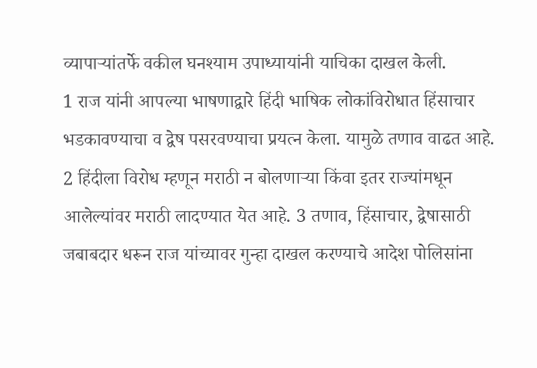व्यापाऱ्यांतर्फे वकील घनश्याम उपाध्यायांनी याचिका दाखल केली.
1 राज यांनी आपल्या भाषणाद्वारे हिंदी भाषिक लोकांविरोधात हिंसाचार भडकावण्याचा व द्वेष पसरवण्याचा प्रयत्न केला. यामुळे तणाव वाढत आहे. 2 हिंदीला विरोध म्हणून मराठी न बोलणाऱ्या किंवा इतर राज्यांमधून आलेल्यांवर मराठी लादण्यात येत आहे. 3 तणाव, हिंसाचार, द्वेषासाठी जबाबदार धरून राज यांच्यावर गुन्हा दाखल करण्याचे आदेश पोलिसांना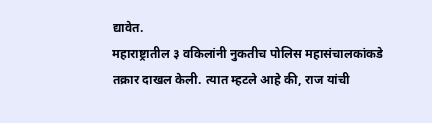द्यावेत.
महाराष्ट्रातील ३ वकिलांनी नुकतीच पोलिस महासंचालकांकडे तक्रार दाखल केली. त्यात म्हटले आहे की, राज यांची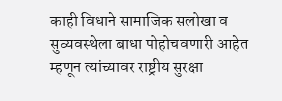काही विधाने सामाजिक सलोखा व सुव्यवस्थेला बाधा पोहोचवणारी आहेत म्हणून त्यांच्यावर राष्ट्रीय सुरक्षा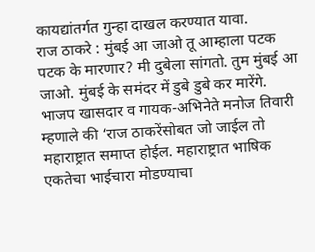कायद्यांतर्गत गुन्हा दाखल करण्यात यावा.
राज ठाकरे : मुंबई आ जाओ तू आम्हाला पटक पटक के मारणार? मी दुबेला सांगतो. तुम मुंबई आ जाओ. मुंबई के समंदर में डुबे डुबे कर मारेंगे.
भाजप खासदार व गायक-अभिनेते मनोज तिवारी म्हणाले की ‘राज ठाकरेंसोबत जो जाईल तो महाराष्ट्रात समाप्त होईल. महाराष्ट्रात भाषिक एकतेचा भाईचारा मोडण्याचा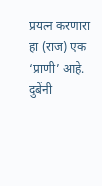प्रयत्न करणारा हा (राज) एक ‘प्राणी’ आहे.
दुबेंनी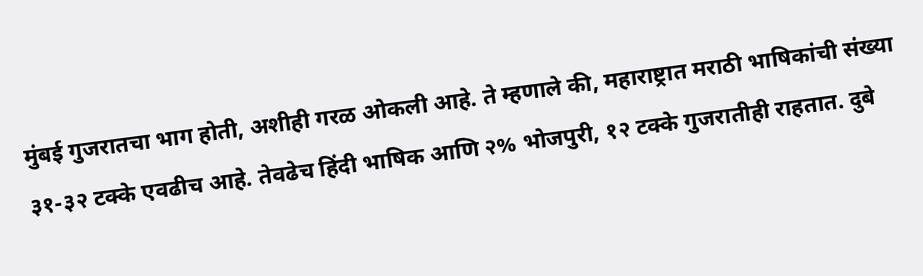मुंबई गुजरातचा भाग होती, अशीही गरळ ओकली आहे. ते म्हणाले की, महाराष्ट्रात मराठी भाषिकांची संख्या ३१-३२ टक्के एवढीच आहे. तेवढेच हिंदी भाषिक आणि २% भोजपुरी, १२ टक्के गुजरातीही राहतात. दुबे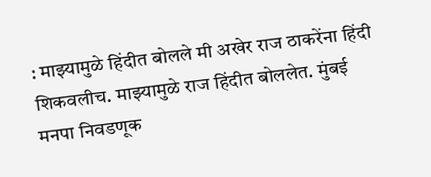: माझ्यामुळे हिंदीत बोलले मी अखेर राज ठाकरेंना हिंदी शिकवलीच. माझ्यामुळे राज हिंदीत बोललेत. मुंबई मनपा निवडणूक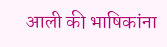आली की भाषिकांना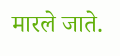मारले जाते.